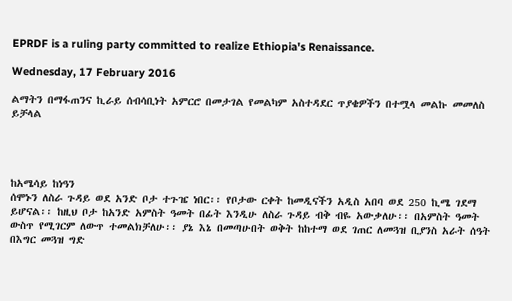EPRDF is a ruling party committed to realize Ethiopia's Renaissance.

Wednesday, 17 February 2016

ልማትን በማፋጠንና ኪራይ ሰብሳቢነት አምርሮ በመታገል የመልካም አስተዳደር ጥያቄዎችን በተሟላ መልኩ መመለስ ይቻላል




ከአሜሳይ ከነዓን
ሰሞኑን ለስራ ጉዳይ ወደ አንድ ቦታ ተጉዤ ነበር፡፡ የቦታው ርቀት ከመዲናችን አዲስ አበባ ወደ 250 ኪሜ ገደማ ይሆናል፡፡ ከዚህ ቦታ ከአንድ አምስት ዓመት በፊት እንዲሁ ለስራ ጉዳይ ብቅ ብዬ አውቃለሁ፡፡ በአምስት ዓመት ውስጥ የሚገርም ለውጥ ተመልክቻለሁ፡፡ ያኔ እኔ በመጣሁበት ወቅት ከከተማ ወደ ገጠር ለመጓዝ ቢያንስ አራት ሰዓት በእግር መጓዝ ግድ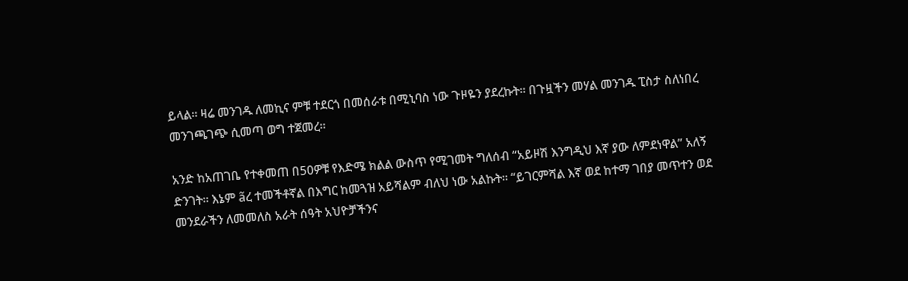ይላል፡፡ ዛሬ መንገዱ ለመኪና ምቹ ተደርጎ በመሰራቱ በሚኒባስ ነው ጉዞዬን ያደረኩት፡፡ በጉዟችን መሃል መንገዱ ፒስታ ስለነበረ መንገጫገጭ ሲመጣ ወግ ተጀመረ፡፡

አንድ ከአጠገቤ የተቀመጠ በ50ዎቹ የእድሜ ክልል ውስጥ የሚገመት ግለሰብ “አይዞሽ እንግዲህ እኛ ያው ለምደነዋል” አለኝ ድንገት፡፡ እኔም ãረ ተመችቶኛል በእግር ከመጓዝ አይሻልም ብለህ ነው አልኩት፡፡ “ይገርምሻል እኛ ወደ ከተማ ገበያ መጥተን ወደ መንደራችን ለመመለስ አራት ሰዓት አህዮቻችንና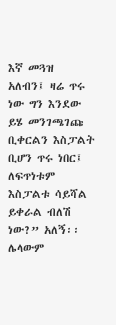እኛ መጓዝ አለብን፤ ዛሬ ጥሩ ነው ግን እንደው ይሄ መንገጫገጩ ቢቀርልን እስፓልት ቢሆን ጥሩ ነበር፤ ለፍጥነቱም እስፓልቱ ሳይሻል ይቀራል ብለሽ ነው?” አለኝ፡፡ ሌላውም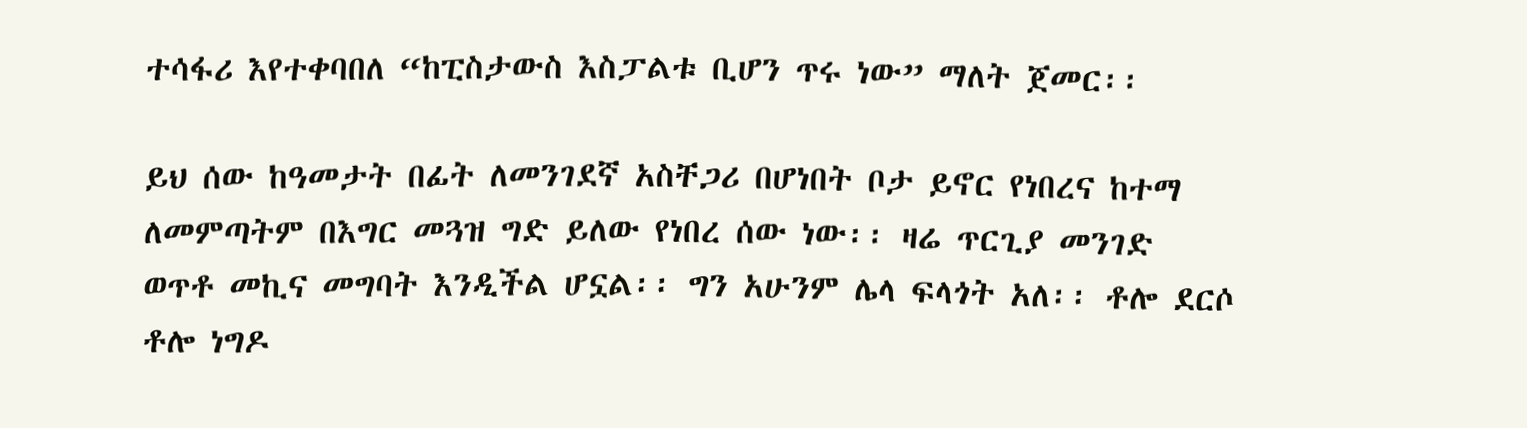ተሳፋሪ እየተቀባበለ “ከፒስታውስ እስፓልቱ ቢሆን ጥሩ ነው” ማለት ጀመር፡፡

ይህ ሰው ከዓመታት በፊት ለመንገደኛ አስቸጋሪ በሆነበት ቦታ ይኖር የነበረና ከተማ ለመምጣትም በእግር መጓዝ ግድ ይለው የነበረ ሰው ነው፡፡ ዛሬ ጥርጊያ መንገድ ወጥቶ መኪና መግባት እንዲችል ሆኗል፡፡ ግን አሁንም ሌላ ፍላጎት አለ፡፡ ቶሎ ደርሶ ቶሎ ነግዶ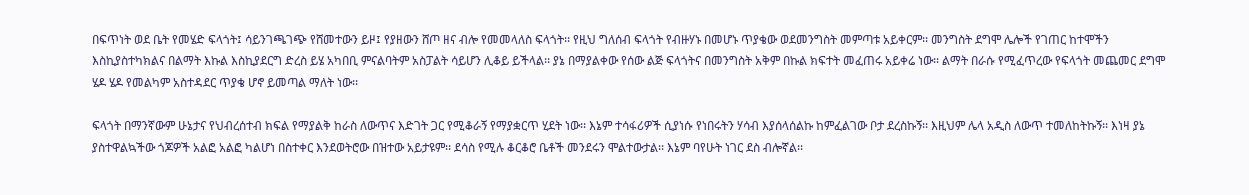በፍጥነት ወደ ቤት የመሄድ ፍላጎት፤ ሳይንገጫገጭ የሸመተውን ይዞ፤ የያዘውን ሸጦ ዘና ብሎ የመመላለስ ፍላጎት፡፡ የዚህ ግለሰብ ፍላጎት የብዙሃኑ በመሆኑ ጥያቄው ወደመንግስት መምጣቱ አይቀርም፡፡ መንግስት ደግሞ ሌሎች የገጠር ከተሞችን እስኪያስተካክልና በልማት እኩል እስኪያደርግ ድረስ ይሄ አካበቢ ምናልባትም አስፓልት ሳይሆን ሊቆይ ይችላል፡፡ ያኔ በማያልቀው የሰው ልጅ ፍላጎትና በመንግስት አቅም በኩል ክፍተት መፈጠሩ አይቀሬ ነው፡፡ ልማት በራሱ የሚፈጥረው የፍላጎት መጨመር ደግሞ ሄዶ ሄዶ የመልካም አስተዳደር ጥያቄ ሆኖ ይመጣል ማለት ነው፡፡

ፍላጎት በማንኛውም ሁኔታና የህብረሰተብ ክፍል የማያልቅ ከራስ ለውጥና እድገት ጋር የሚቆራኝ የማያቋርጥ ሂደት ነው፡፡ እኔም ተሳፋሪዎች ሲያነሱ የነበሩትን ሃሳብ እያሰላሰልኩ ከምፈልገው ቦታ ደረስኩኝ፡፡ እዚህም ሌላ አዲስ ለውጥ ተመለከትኩኝ፡፡ እነዛ ያኔ ያስተዋልኳችው ጎጆዎች አልፎ አልፎ ካልሆነ በስተቀር እንደወትሮው በዝተው አይታዩም፡፡ ደሳስ የሚሉ ቆርቆሮ ቤቶች መንደሩን ሞልተውታል፡፡ እኔም ባየሁት ነገር ደስ ብሎኛል፡፡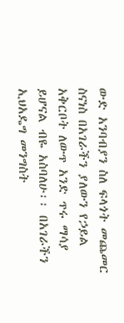ውድ አንባብያን ስለ ፍላጎት መጨመር ስናነስ በአገራችን ያለውን የኃይል አቅርቦት ለውጥ አንድ ጥሩ ማሳያ ይሆናል ብዬ አስባለሁ፡፡ በአገራችን ኢህአዴግ መንግስት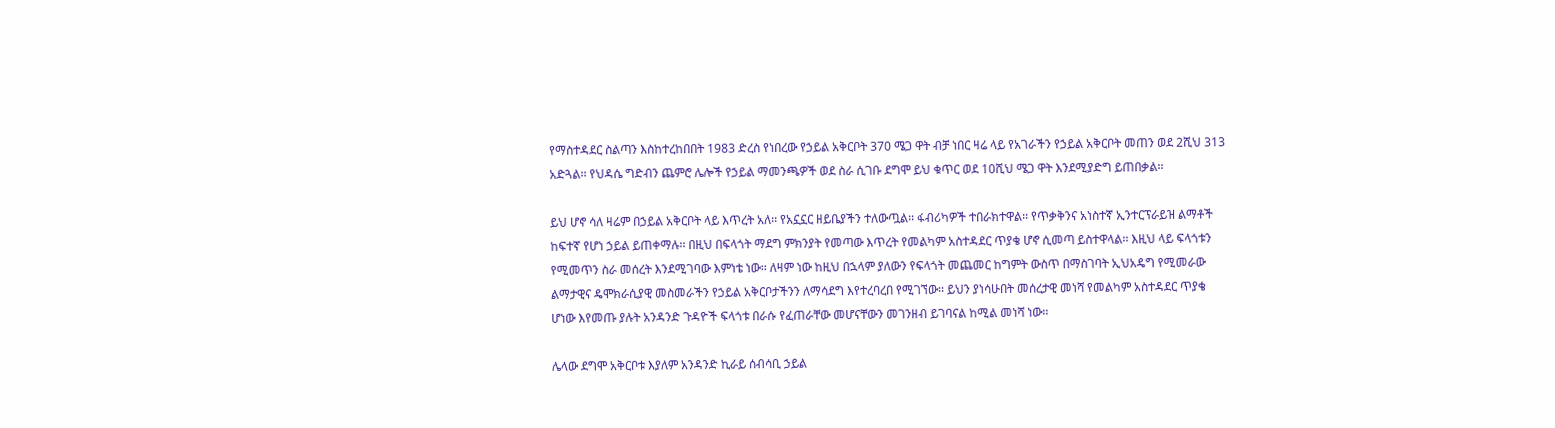የማስተዳደር ስልጣን እስከተረከበበት 1983 ድረስ የነበረው የኃይል አቅርቦት 370 ሜጋ ዋት ብቻ ነበር ዛሬ ላይ የአገራችን የኃይል አቅርቦት መጠን ወደ 2ሺህ 313 አድጓል፡፡ የህዳሴ ግድብን ጨምሮ ሌሎች የኃይል ማመንጫዎች ወደ ስራ ሲገቡ ደግሞ ይህ ቁጥር ወደ 10ሺህ ሜጋ ዋት እንደሚያድግ ይጠበቃል፡፡

ይህ ሆኖ ሳለ ዛሬም በኃይል አቅርቦት ላይ እጥረት አለ፡፡ የአኗኗር ዘይቤያችን ተለውጧል፡፡ ፋብሪካዎች ተበራክተዋል፡፡ የጥቃቅንና አነስተኛ ኢንተርፕራይዝ ልማቶች ከፍተኛ የሆነ ኃይል ይጠቀማሉ፡፡ በዚህ በፍላጎት ማደግ ምክንያት የመጣው እጥረት የመልካም አስተዳደር ጥያቄ ሆኖ ሲመጣ ይስተዋላል፡፡ እዚህ ላይ ፍላጎቱን የሚመጥን ስራ መሰረት እንደሚገባው እምነቴ ነው፡፡ ለዛም ነው ከዚህ በኋላም ያለውን የፍላጎት መጨመር ከግምት ውስጥ በማስገባት ኢህአዴግ የሚመራው ልማታዊና ዴሞክራሲያዊ መስመራችን የኃይል አቅርቦታችንን ለማሳደግ እየተረባረበ የሚገኘው፡፡ ይህን ያነሳሁበት መሰረታዊ መነሻ የመልካም አስተዳደር ጥያቄ ሆነው እየመጡ ያሉት አንዳንድ ጉዳዮች ፍላጎቱ በራሱ የፈጠራቸው መሆናቸውን መገንዘብ ይገባናል ከሚል መነሻ ነው፡፡

ሌላው ደግሞ አቅርቦቱ እያለም አንዳንድ ኪራይ ሰብሳቢ ኃይል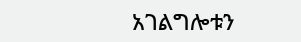አገልግሎቱን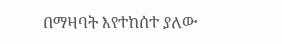በማዛባት እየተከሰተ ያለው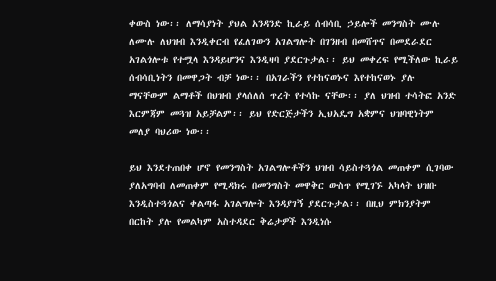ቀውስ ነው፡፡ ለማሳያነት ያህል አንዳንድ ኪራይ ሰብሳቢ ኃይሎች መንግስት ሙሉ ለሙሉ ለህዝብ እንዲቀርብ የፈለገውን አገልግሎት በገንዘብ በመሸጥና በመደራደር አገልጎሎቱ የተሟላ እንዳይሆንና እንዲዛባ ያደርጉታል፡፡ ይህ መቀረፍ የሚችለው ኪራይ ሰብሳቢነትን በመዋጋት ብቻ ነው፡፡ በአገራችን የተከናወኑና እየተከናወኑ ያሉ ማናቸውም ልማቶች በህዝብ ያላሰለሰ ጥረት የተሳኩ ናቸው፡፡ ያለ ህዝብ ተሳትፎ አንድ እርምጃም መጓዝ አይቻልም፡፡ ይህ የድርጅታችን ኢህአዴግ አቋምና ህዝባዊነትም መለያ ባህሪው ነው፡፡

ይህ እንደተጠበቀ ሆኖ የመንግስት አገልግሎቶችን ህዝብ ሳይስተጓጎል መጠቀም ሲገባው ያለአግባብ ለመጠቀም የሚዳክሩ በመንግስት መዋቅር ውስጥ የሚገኙ አካላት ህዝቡ እንዲስተጓጎልና ቀልጣፋ አገልግሎት እንዳያገኝ ያደርጉታል፡፡ በዚህ ምክንያትም በርከት ያሉ የመልካም አስተዳደር ቅሬታዎች እንዲነሱ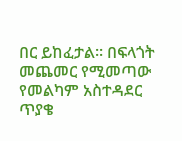በር ይከፈታል፡፡ በፍላጎት መጨመር የሚመጣው የመልካም አስተዳደር ጥያቄ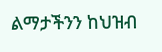ልማታችንን ከህዝብ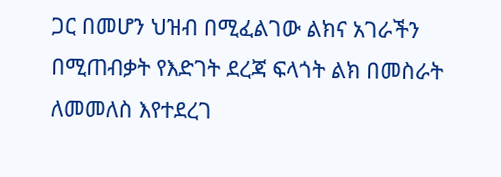ጋር በመሆን ህዝብ በሚፈልገው ልክና አገራችን በሚጠብቃት የእድገት ደረጃ ፍላጎት ልክ በመስራት ለመመለስ እየተደረገ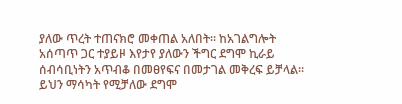ያለው ጥረት ተጠናክሮ መቀጠል አለበት፡፡ ከአገልግሎት አሰጣጥ ጋር ተያይዞ እየታየ ያለውን ችግር ደግሞ ኪራይ ሰብሳቢነትን አጥብቆ በመፀየፍና በመታገል መቅረፍ ይቻላል፡፡ ይህን ማሳካት የሚቻለው ደግሞ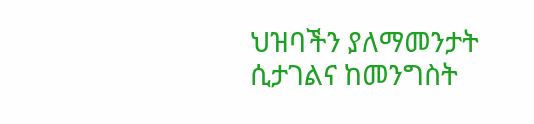ህዝባችን ያለማመንታት ሲታገልና ከመንግስት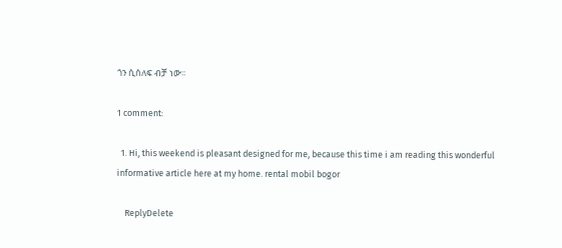ጎን ሲሰለፍ ብቻ ነው፡፡

1 comment:

  1. Hi, this weekend is pleasant designed for me, because this time i am reading this wonderful informative article here at my home. rental mobil bogor

    ReplyDelete